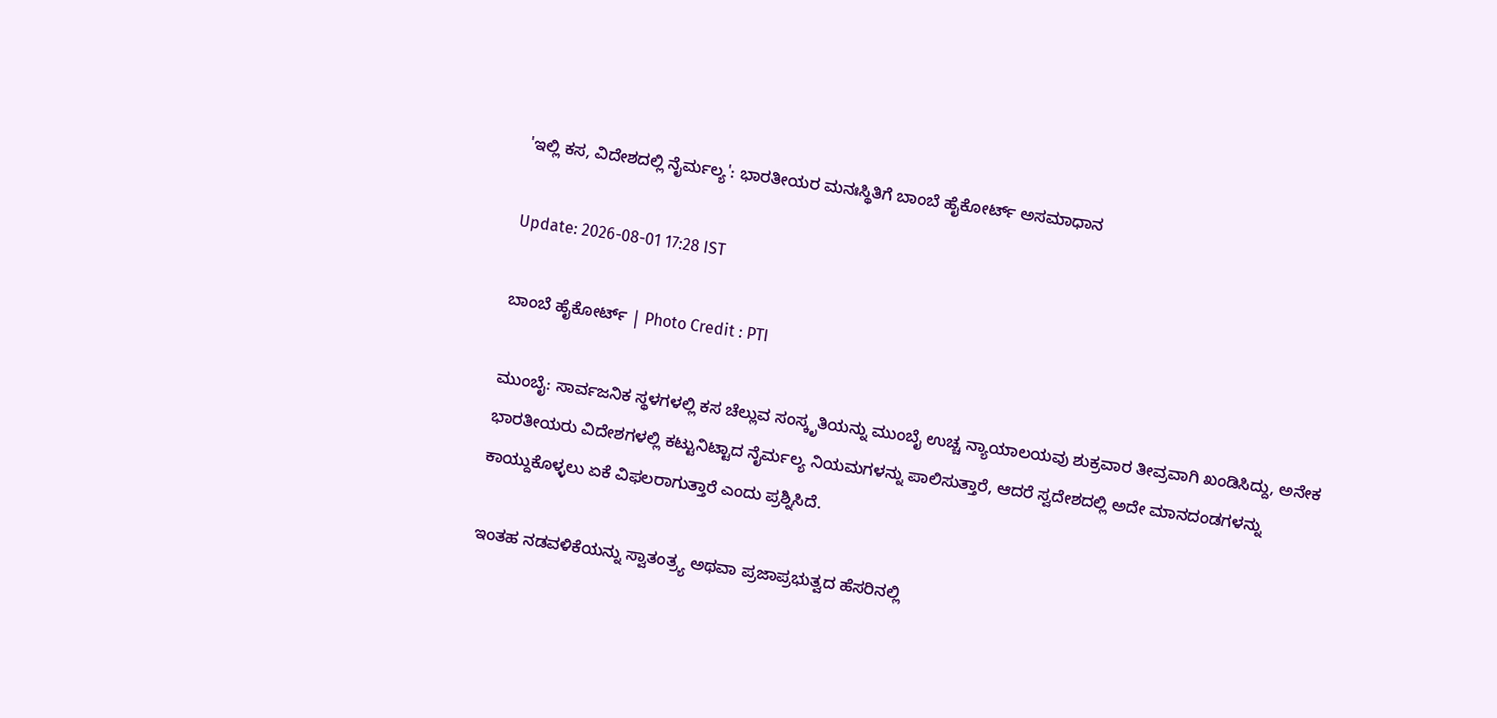'ಇಲ್ಲಿ ಕಸ, ವಿದೇಶದಲ್ಲಿ ನೈರ್ಮಲ್ಯ': ಭಾರತೀಯರ ಮನಃಸ್ಥಿತಿಗೆ ಬಾಂಬೆ ಹೈಕೋರ್ಟ್ ಅಸಮಾಧಾನ

Update: 2026-08-01 17:28 IST

ಬಾಂಬೆ ಹೈಕೋರ್ಟ್‌ | Photo Credit : PTI

ಮುಂಬೈ: ಸಾರ್ವಜನಿಕ ಸ್ಥಳಗಳಲ್ಲಿ ಕಸ ಚೆಲ್ಲುವ ಸಂಸ್ಕೃತಿಯನ್ನು ಮುಂಬೈ ಉಚ್ಚ ನ್ಯಾಯಾಲಯವು ಶುಕ್ರವಾರ ತೀವ್ರವಾಗಿ ಖಂಡಿಸಿದ್ದು, ಅನೇಕ ಭಾರತೀಯರು ವಿದೇಶಗಳಲ್ಲಿ ಕಟ್ಟುನಿಟ್ಟಾದ ನೈರ್ಮಲ್ಯ ನಿಯಮಗಳನ್ನು ಪಾಲಿಸುತ್ತಾರೆ, ಆದರೆ ಸ್ವದೇಶದಲ್ಲಿ ಅದೇ ಮಾನದಂಡಗಳನ್ನು ಕಾಯ್ದುಕೊಳ್ಳಲು ಏಕೆ ವಿಫಲರಾಗುತ್ತಾರೆ ಎಂದು ಪ್ರಶ್ನಿಸಿದೆ.

ಇಂತಹ ನಡವಳಿಕೆಯನ್ನು ಸ್ವಾತಂತ್ರ್ಯ ಅಥವಾ ಪ್ರಜಾಪ್ರಭುತ್ವದ ಹೆಸರಿನಲ್ಲಿ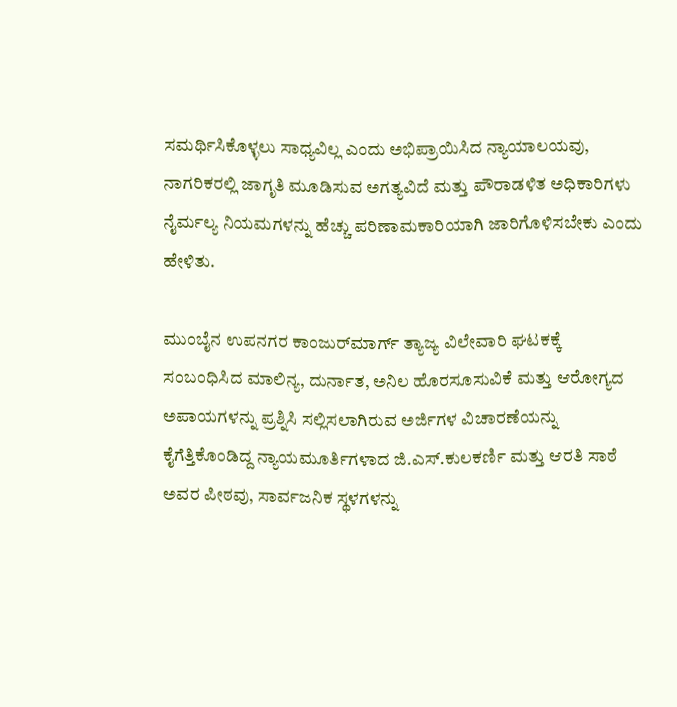ಸಮರ್ಥಿಸಿಕೊಳ್ಳಲು ಸಾಧ್ಯವಿಲ್ಲ ಎಂದು ಅಭಿಪ್ರಾಯಿಸಿದ ನ್ಯಾಯಾಲಯವು, ನಾಗರಿಕರಲ್ಲಿ ಜಾಗೃತಿ ಮೂಡಿಸುವ ಅಗತ್ಯವಿದೆ ಮತ್ತು ಪೌರಾಡಳಿತ ಅಧಿಕಾರಿಗಳು ನೈರ್ಮಲ್ಯ ನಿಯಮಗಳನ್ನು ಹೆಚ್ಚು ಪರಿಣಾಮಕಾರಿಯಾಗಿ ಜಾರಿಗೊಳಿಸಬೇಕು ಎಂದು ಹೇಳಿತು.

ಮುಂಬೈನ ಉಪನಗರ ಕಾಂಜುರ್‌ಮಾರ್ಗ್ ತ್ಯಾಜ್ಯ ವಿಲೇವಾರಿ ಘಟಕಕ್ಕೆ ಸಂಬಂಧಿಸಿದ ಮಾಲಿನ್ಯ, ದುರ್ನಾತ, ಅನಿಲ ಹೊರಸೂಸುವಿಕೆ ಮತ್ತು ಆರೋಗ್ಯದ ಅಪಾಯಗಳನ್ನು ಪ್ರಶ್ನಿಸಿ ಸಲ್ಲಿಸಲಾಗಿರುವ ಅರ್ಜಿಗಳ ವಿಚಾರಣೆಯನ್ನು ಕೈಗೆತ್ತಿಕೊಂಡಿದ್ದ ನ್ಯಾಯಮೂರ್ತಿಗಳಾದ ಜಿ.ಎಸ್.ಕುಲಕರ್ಣಿ ಮತ್ತು ಆರತಿ ಸಾಠೆ ಅವರ ಪೀಠವು, ಸಾರ್ವಜನಿಕ ಸ್ಥಳಗಳನ್ನು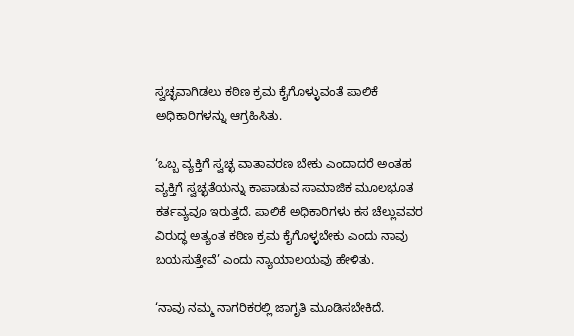ಸ್ವಚ್ಛವಾಗಿಡಲು ಕಠಿಣ ಕ್ರಮ ಕೈಗೊಳ್ಳುವಂತೆ ಪಾಲಿಕೆ ಅಧಿಕಾರಿಗಳನ್ನು ಆಗ್ರಹಿಸಿತು.

‘ಒಬ್ಬ ವ್ಯಕ್ತಿಗೆ ಸ್ವಚ್ಛ ವಾತಾವರಣ ಬೇಕು ಎಂದಾದರೆ ಅಂತಹ ವ್ಯಕ್ತಿಗೆ ಸ್ವಚ್ಛತೆಯನ್ನು ಕಾಪಾಡುವ ಸಾಮಾಜಿಕ ಮೂಲಭೂತ ಕರ್ತವ್ಯವೂ ಇರುತ್ತದೆ. ಪಾಲಿಕೆ ಅಧಿಕಾರಿಗಳು ಕಸ ಚೆಲ್ಲುವವರ ವಿರುದ್ಧ ಅತ್ಯಂತ ಕಠಿಣ ಕ್ರಮ ಕೈಗೊಳ್ಳಬೇಕು ಎಂದು ನಾವು ಬಯಸುತ್ತೇವೆ’ ಎಂದು ನ್ಯಾಯಾಲಯವು ಹೇಳಿತು.

‘ನಾವು ನಮ್ಮ ನಾಗರಿಕರಲ್ಲಿ ಜಾಗೃತಿ ಮೂಡಿಸಬೇಕಿದೆ.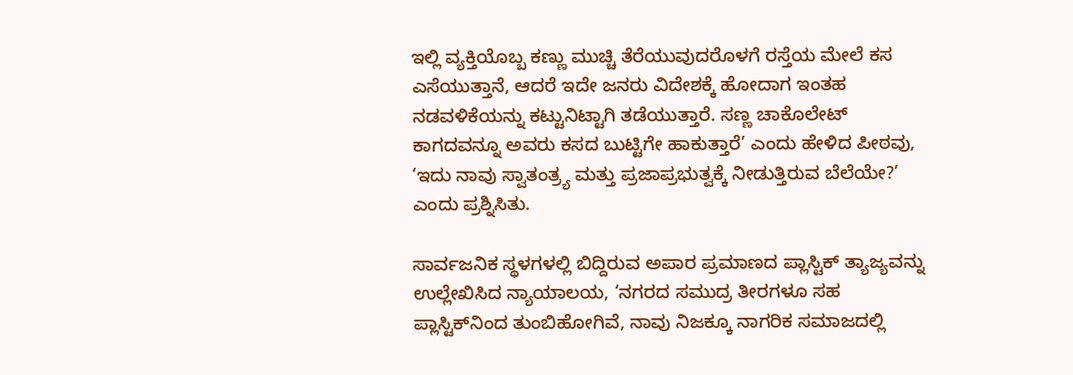ಇಲ್ಲಿ ವ್ಯಕ್ತಿಯೊಬ್ಬ ಕಣ್ಣು ಮುಚ್ಚಿ ತೆರೆಯುವುದರೊಳಗೆ ರಸ್ತೆಯ ಮೇಲೆ ಕಸ ಎಸೆಯುತ್ತಾನೆ, ಆದರೆ ಇದೇ ಜನರು ವಿದೇಶಕ್ಕೆ ಹೋದಾಗ ಇಂತಹ ನಡವಳಿಕೆಯನ್ನು ಕಟ್ಟುನಿಟ್ಟಾಗಿ ತಡೆಯುತ್ತಾರೆ. ಸಣ್ಣ ಚಾಕೊಲೇಟ್ ಕಾಗದವನ್ನೂ ಅವರು ಕಸದ ಬುಟ್ಟಿಗೇ ಹಾಕುತ್ತಾರೆ’ ಎಂದು ಹೇಳಿದ ಪೀಠವು, ‘ಇದು ನಾವು ಸ್ವಾತಂತ್ರ್ಯ ಮತ್ತು ಪ್ರಜಾಪ್ರಭುತ್ವಕ್ಕೆ ನೀಡುತ್ತಿರುವ ಬೆಲೆಯೇ?’ ಎಂದು ಪ್ರಶ್ನಿಸಿತು.

ಸಾರ್ವಜನಿಕ ಸ್ಥಳಗಳಲ್ಲಿ ಬಿದ್ದಿರುವ ಅಪಾರ ಪ್ರಮಾಣದ ಪ್ಲಾಸ್ಟಿಕ್ ತ್ಯಾಜ್ಯವನ್ನು ಉಲ್ಲೇಖಿಸಿದ ನ್ಯಾಯಾಲಯ, ‘ನಗರದ ಸಮುದ್ರ ತೀರಗಳೂ ಸಹ ಪ್ಲಾಸ್ಟಿಕ್‌ನಿಂದ ತುಂಬಿಹೋಗಿವೆ, ನಾವು ನಿಜಕ್ಕೂ ನಾಗರಿಕ ಸಮಾಜದಲ್ಲಿ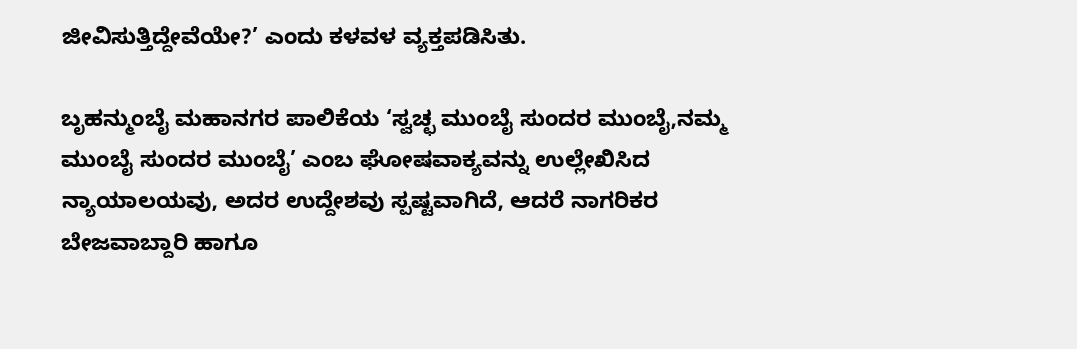ಜೀವಿಸುತ್ತಿದ್ದೇವೆಯೇ?’ ಎಂದು ಕಳವಳ ವ್ಯಕ್ತಪಡಿಸಿತು.

ಬೃಹನ್ಮುಂಬೈ ಮಹಾನಗರ ಪಾಲಿಕೆಯ ‘ಸ್ವಚ್ಛ ಮುಂಬೈ ಸುಂದರ ಮುಂಬೈ,ನಮ್ಮ ಮುಂಬೈ ಸುಂದರ ಮುಂಬೈ’ ಎಂಬ ಘೋಷವಾಕ್ಯವನ್ನು ಉಲ್ಲೇಖಿಸಿದ ನ್ಯಾಯಾಲಯವು, ಅದರ ಉದ್ದೇಶವು ಸ್ಪಷ್ಟವಾಗಿದೆ, ಆದರೆ ನಾಗರಿಕರ ಬೇಜವಾಬ್ದಾರಿ ಹಾಗೂ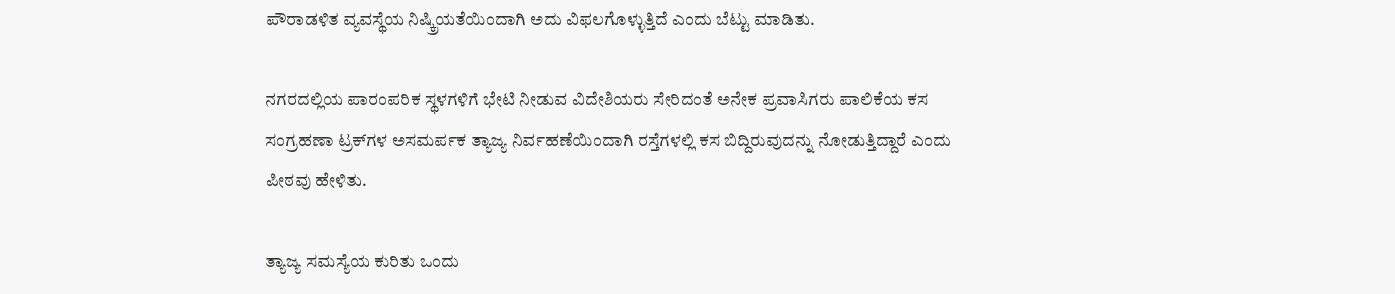ಪೌರಾಡಳಿತ ವ್ಯವಸ್ಥೆಯ ನಿಷ್ಕ್ರಿಯತೆಯಿಂದಾಗಿ ಅದು ವಿಫಲಗೊಳ್ಳುತ್ತಿದೆ ಎಂದು ಬೆಟ್ಟು ಮಾಡಿತು.

ನಗರದಲ್ಲಿಯ ಪಾರಂಪರಿಕ ಸ್ಥಳಗಳಿಗೆ ಭೇಟಿ ನೀಡುವ ವಿದೇಶಿಯರು ಸೇರಿದಂತೆ ಅನೇಕ ಪ್ರವಾಸಿಗರು ಪಾಲಿಕೆಯ ಕಸ ಸಂಗ್ರಹಣಾ ಟ್ರಕ್‌ಗಳ ಅಸಮರ್ಪಕ ತ್ಯಾಜ್ಯ ನಿರ್ವಹಣೆಯಿಂದಾಗಿ ರಸ್ತೆಗಳಲ್ಲಿ ಕಸ ಬಿದ್ದಿರುವುದನ್ನು ನೋಡುತ್ತಿದ್ದಾರೆ ಎಂದು ಪೀಠವು ಹೇಳಿತು.

ತ್ಯಾಜ್ಯ ಸಮಸ್ಯೆಯ ಕುರಿತು ಒಂದು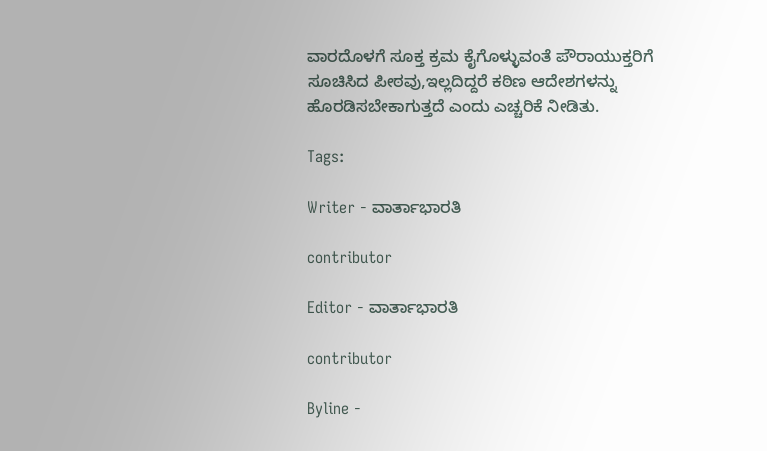ವಾರದೊಳಗೆ ಸೂಕ್ತ ಕ್ರಮ ಕೈಗೊಳ್ಳುವಂತೆ ಪೌರಾಯುಕ್ತರಿಗೆ ಸೂಚಿಸಿದ ಪೀಠವು,ಇಲ್ಲದಿದ್ದರೆ ಕಠಿಣ ಆದೇಶಗಳನ್ನು ಹೊರಡಿಸಬೇಕಾಗುತ್ತದೆ ಎಂದು ಎಚ್ಚರಿಕೆ ನೀಡಿತು.

Tags:

Writer - ವಾರ್ತಾಭಾರತಿ

contributor

Editor - ವಾರ್ತಾಭಾರತಿ

contributor

Byline -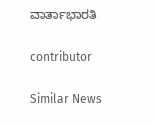ವಾರ್ತಾಭಾರತಿ

contributor

Similar News